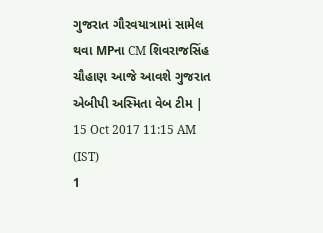ગુજરાત ગૌરવયાત્રામાં સામેલ થવા MPના CM શિવરાજસિંહ ચૌહાણ આજે આવશે ગુજરાત
એબીપી અસ્મિતા વેબ ટીમ | 15 Oct 2017 11:15 AM (IST)
1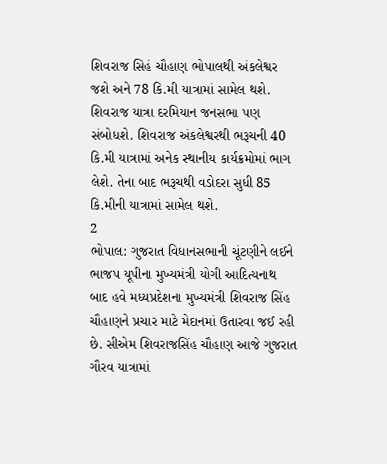શિવરાજ સિહં ચૌહાણ ભોપાલથી અંકલેશ્વર જશે અને 78 કિ.મી યાત્રામાં સામેલ થશે. શિવરાજ યાત્રા દરમિયાન જનસભા પણ સંબોધશે. શિવરાજ અંકલેશ્વરથી ભરૂચની 40 કિ.મી યાત્રામાં અનેક સ્થાનીય કાર્યક્રમોમાં ભાગ લેશે. તેના બાદ ભરૂચથી વડોદરા સુધી 85 કિ.મીની યાત્રામાં સામેલ થશે.
2
ભોપાલ: ગુજરાત વિધાનસભાની ચૂંટણીને લઈને ભાજપ યૂપીના મુખ્યમંત્રી યોગી આદિત્યનાથ બાદ હવે મધ્યપ્રદેશના મુખ્યમંત્રી શિવરાજ સિંહ ચૌહાણને પ્રચાર માટે મેદાનમાં ઉતારવા જઈ રહી છે. સીએમ શિવરાજસિંહ ચૌહાણ આજે ગુજરાત ગૌરવ યાત્રામાં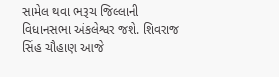સામેલ થવા ભરૂચ જિલ્લાની વિધાનસભા અંકલેશ્વર જશે. શિવરાજ સિંહ ચૌહાણ આજે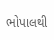ભોપાલથી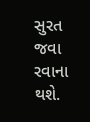સુરત જવા રવાના થશે.